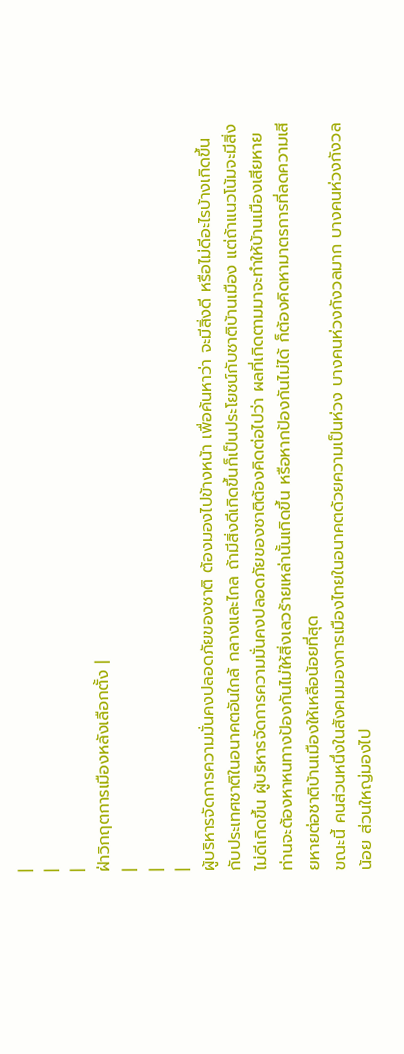|
|
|
ฝ่าวิกฤตการเมืองหลังเลือกตั้ง |
|
|
|
ผู้บริหารจัดการความมั่นคงปลอดภัยของชาติ ต้องมองไปข้างหน้า เพื่อค้นหาว่า จะมีสิ่งดี หรือไม่ดีอะไรบ้างเกิดขึ้นกับประเทศชาติในอนาคตอันใกล้ กลางและไกล ถ้ามีสิ่งดีเกิดขึ้นก็เป็นประโยชน์กับชาติบ้านเมือง แต่ถ้าแนวโน้มจะมีสิ่งไม่ดีเกิดขึ้น ผู้บริหารจัดการความมั่นคงปลอดภัยของชาติต้องคิดต่อไปว่า ผลที่เกิดตามมาจะทำให้บ้านเมืองเสียหายท่านจะต้องหาหนทางป้องกันไม่ให้สิ่งเลวร้ายเหล่านั้นเกิดขึ้น หรือหากป้องกันไม่ได้ ก็ต้องคิดหามาตรการที่ลดความเสียหายต่อชาติบ้านเมืองให้เหลือน้อยที่สุด
ขณะนี้ คนส่วนหนึ่งในสังคมมองการเมืองไทยในอนาคตด้วยความเป็นห่วง บางคนห่วงกังวลมาก บางคนห่วงกังวลน้อย ส่วนใหญ่มองไป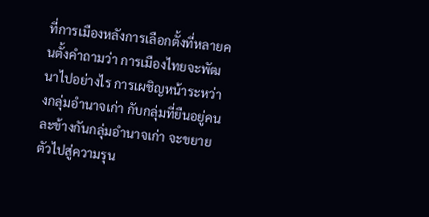ที่การเมืองหลังการเลือกตั้งที่หลายคนตั้งคำถามว่า การเมืองไทยจะพัฒนาไปอย่างไร การเผชิญหน้าระหว่างกลุ่มอำนาจเก่า กับกลุ่มที่ยืนอยู่คนละข้างกันกลุ่มอำนาจเก่า จะขยายตัวไปสู่ความรุน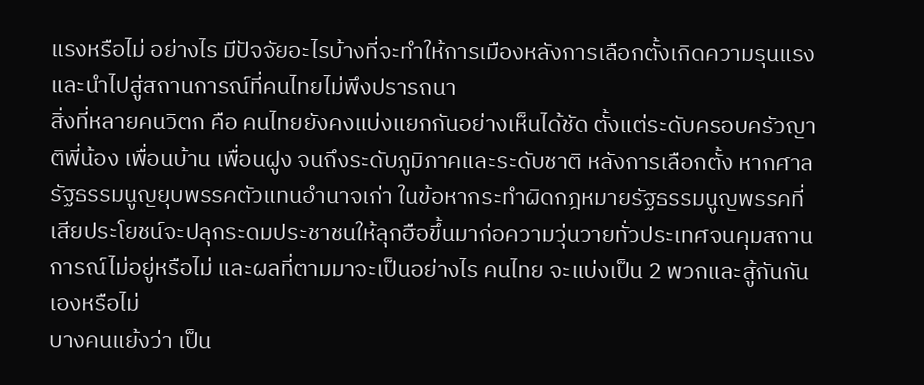แรงหรือไม่ อย่างไร มีปัจจัยอะไรบ้างที่จะทำให้การเมืองหลังการเลือกตั้งเกิดความรุนแรง และนำไปสู่สถานการณ์ที่คนไทยไม่พึงปรารถนา
สิ่งที่หลายคนวิตก คือ คนไทยยังคงแบ่งแยกกันอย่างเห็นได้ชัด ตั้งแต่ระดับครอบครัวญาติพี่น้อง เพื่อนบ้าน เพื่อนฝูง จนถึงระดับภูมิภาคและระดับชาติ หลังการเลือกตั้ง หากศาลรัฐธรรมนูญยุบพรรคตัวแทนอำนาจเก่า ในข้อหากระทำผิดกฎหมายรัฐธรรมนูญพรรคที่เสียประโยชน์จะปลุกระดมประชาชนให้ลุกฮือขึ้นมาก่อความวุ่นวายทั่วประเทศจนคุมสถานการณ์ไม่อยู่หรือไม่ และผลที่ตามมาจะเป็นอย่างไร คนไทย จะแบ่งเป็น 2 พวกและสู้กันกันเองหรือไม่
บางคนแย้งว่า เป็น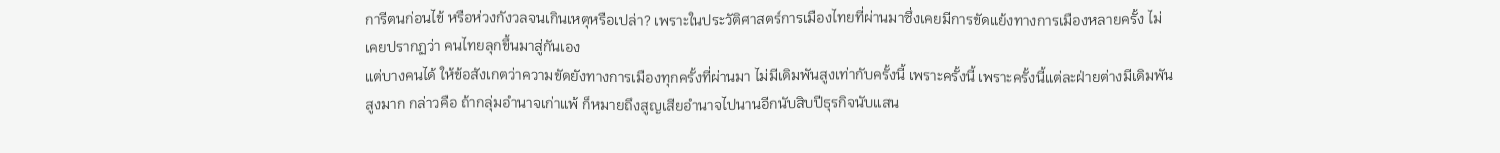การีตนก่อนไข้ หรือห่วงกังวลจนเกินเหตุหรือเปล่า? เพราะในประวัติศาสตร์การเมืองไทยที่ผ่านมาซึ่งเคยมีการขัดแย้งทางการเมืองหลายครั้ง ไม่เคยปรากฏว่า คนไทยลุกขึ้นมาสู่กันเอง
แต่บางคนได้ ให้ข้อสังเกตว่าความขัดยังทางการเมืองทุกครั้งที่ผ่านมา ไม่มีเดิมพันสูงเท่ากับครั้งนี้ เพราะครั้งนี้ เพราะครั้งนี้แต่ละฝ่ายต่างมีเดิมพัน สูงมาก กล่าวคือ ถ้ากลุ่มอำนาจเก่าแพ้ ก็หมายถึงสูญเสียอำนาจไปนานอีกนับสิบปีธุรกิจนับแสน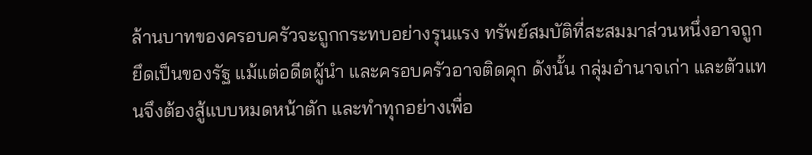ล้านบาทของครอบครัวจะถูกกระทบอย่างรุนแรง ทรัพย์สมบัติที่สะสมมาส่วนหนึ่งอาจถูกยึดเป็นของรัฐ แม้แต่อดีตผู้นำ และครอบครัวอาจติดคุก ดังนั้น กลุ่มอำนาจเก่า และตัวแทนจึงต้องสู้แบบหมดหน้าตัก และทำทุกอย่างเพื่อ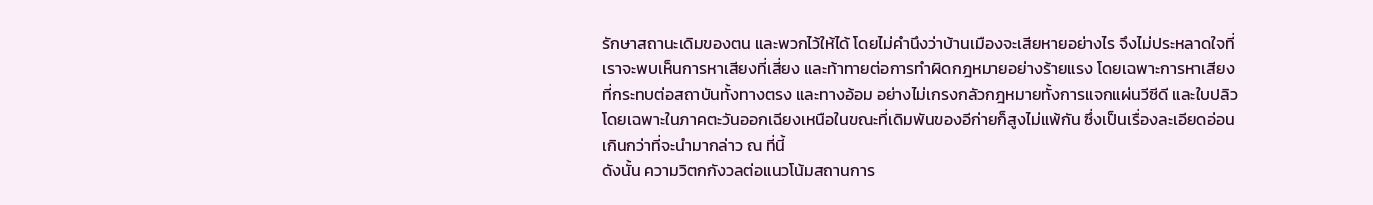รักษาสถานะเดิมของตน และพวกไว้ให้ได้ โดยไม่คำนึงว่าบ้านเมืองจะเสียหายอย่างไร จึงไม่ประหลาดใจที่เราจะพบเห็นการหาเสียงที่เสี่ยง และท้าทายต่อการทำผิดกฎหมายอย่างร้ายแรง โดยเฉพาะการหาเสียงที่กระทบต่อสถาบันทั้งทางตรง และทางอ้อม อย่างไม่เกรงกลัวกฎหมายทั้งการแจกแผ่นวีซีดี และใบปลิว โดยเฉพาะในภาคตะวันออกเฉียงเหนือในขณะที่เดิมพันของอีก่ายก็สูงไม่แพ้กัน ซึ่งเป็นเรื่องละเอียดอ่อนเกินกว่าที่จะนำมากล่าว ณ ที่นี้
ดังนั้น ความวิตกกังวลต่อแนวโน้มสถานการ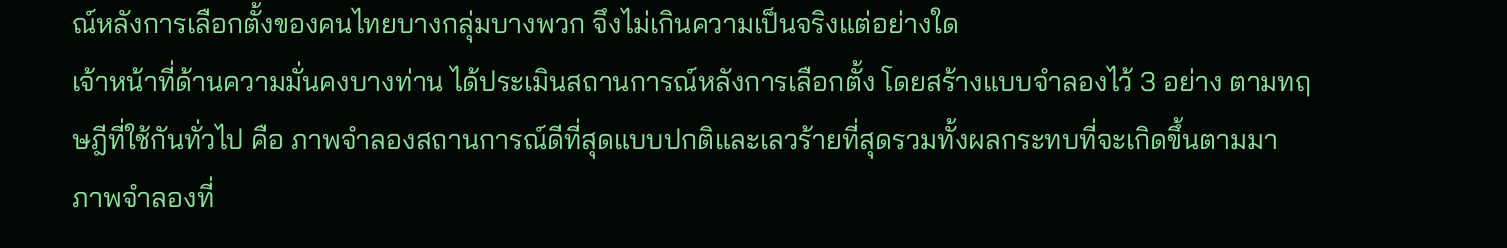ณ์หลังการเลือกตั้งของคนไทยบางกลุ่มบางพวก จึงไม่เกินความเป็นจริงแต่อย่างใด
เจ้าหน้าที่ด้านความมั่นคงบางท่าน ได้ประเมินสถานการณ์หลังการเลือกตั้ง โดยสร้างแบบจำลองไว้ 3 อย่าง ตามทฤษฎีที่ใช้กันทั่วไป คือ ภาพจำลองสถานการณ์ดีที่สุดแบบปกติและเลวร้ายที่สุดรวมทั้งผลกระทบที่จะเกิดขึ้นตามมา
ภาพจำลองที่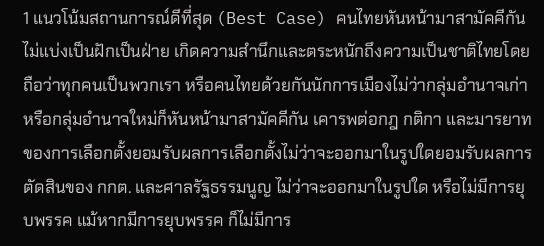1 แนวโน้มสถานการณ์ดีที่สุด (Best Case) คนไทยหันหน้ามาสามัคคีกัน ไม่แบ่งเป็นฝักเป็นฝ่าย เกิดความสำนึกและตระหนักถึงความเป็นชาติไทยโดยถือว่าทุกคนเป็นพวกเรา หรือคนไทยด้วยกันนักการเมืองไม่ว่ากลุ่มอำนาจเก่า หรือกลุ่มอำนาจใหม่ก็หันหน้ามาสามัคคีกัน เคารพต่อกฎ กติกา และมารยาทของการเลือกตั้งยอมรับผลการเลือกตั้งไม่ว่าจะออกมาในรูปใดยอมรับผลการตัดสินของ กกต. และศาลรัฐธรรมนูญ ไม่ว่าจะออกมาในรูปใด หรือไม่มีการยุบพรรค แม้หากมีการยุบพรรค ก็ไม่มีการ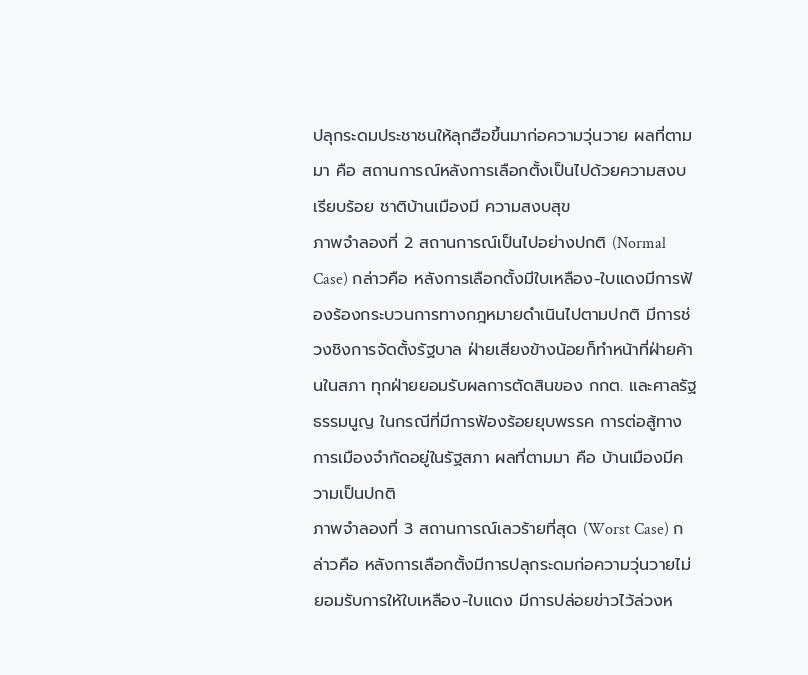ปลุกระดมประชาชนให้ลุกฮือขึ้นมาก่อความวุ่นวาย ผลที่ตามมา คือ สถานการณ์หลังการเลือกตั้งเป็นไปด้วยความสงบเรียบร้อย ชาติบ้านเมืองมี ความสงบสุข
ภาพจำลองที่ 2 สถานการณ์เป็นไปอย่างปกติ (Normal Case) กล่าวคือ หลังการเลือกตั้งมีใบเหลือง-ใบแดงมีการฟ้องร้องกระบวนการทางกฎหมายดำเนินไปตามปกติ มีการช่วงชิงการจัดตั้งรัฐบาล ฝ่ายเสียงข้างน้อยก็ทำหน้าที่ฝ่ายค้านในสภา ทุกฝ่ายยอมรับผลการตัดสินของ กกต. และศาลรัฐธรรมนูญ ในกรณีที่มีการฟ้องร้อยยุบพรรค การต่อสู้ทางการเมืองจำกัดอยู่ในรัฐสภา ผลที่ตามมา คือ บ้านเมืองมีความเป็นปกติ
ภาพจำลองที่ 3 สถานการณ์เลวร้ายที่สุด (Worst Case) กล่าวคือ หลังการเลือกตั้งมีการปลุกระดมก่อความวุ่นวายไม่ยอมรับการให้ใบเหลือง-ใบแดง มีการปล่อยข่าวไว้ล่วงห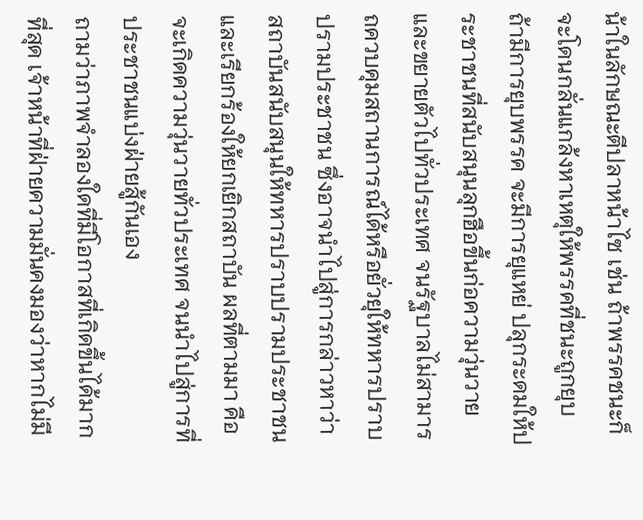น้าในลักษณะตีปลาหน้าไซ เช่น ถ้าพรรคชนะก็จะโดนกลั่นแกล้งหาเหตุให้พรรคที่ชนะถูกยุบ ถ้ามีการยุบพรรค จะมีการยุแหย่ ปลุกระดมให้ประชาชนที่สนับสนุนลุกฮือขึ้นก่อความวุ่นวาย และขยายตัวไปทั่วประเทศ จนรัฐบาลไม่สามารถควบคุมสถานการณ์ได้หรือยั่วยุให้ทหารปราบปรามประชาชน ซึ่งอาจนำไปสู่การกล่าวหาว่าสถาบันสนับสนุนให้ทหารปราบปรามประชาชนและเรียกร้องให้ยกเยิกสถาบัน ผลที่ตามมา คือ จะเกิดความวุ่นวายทั่วประเทศ จนนำไปสู่การที่ประชาชนแบ่งฝ่ายสู้กันเอง
ถามว่าภาพจำลองใดที่มีโอกาสที่เกิดขึ้นได้มากที่สุด เจ้าหน้าที่ฝ่ายความมั่นคงมองว่าหากไม่มี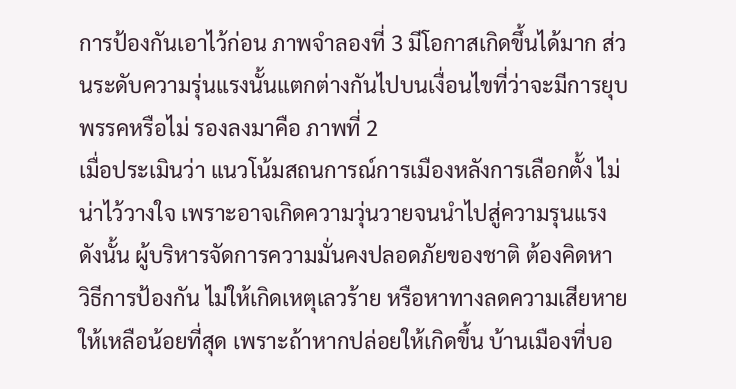การป้องกันเอาไว้ก่อน ภาพจำลองที่ 3 มีโอกาสเกิดขึ้นได้มาก ส่วนระดับความรุ่นแรงนั้นแตกต่างกันไปบนเงื่อนไขที่ว่าจะมีการยุบพรรคหรือไม่ รองลงมาคือ ภาพที่ 2
เมื่อประเมินว่า แนวโน้มสถนการณ์การเมืองหลังการเลือกตั้ง ไม่น่าไว้วางใจ เพราะอาจเกิดความวุ่นวายจนนำไปสู่ความรุนแรง ดังนั้น ผู้บริหารจัดการความมั่นคงปลอดภัยของชาติ ต้องคิดหา วิธีการป้องกัน ไม่ให้เกิดเหตุเลวร้าย หรือหาทางลดความเสียหายให้เหลือน้อยที่สุด เพราะถ้าหากปล่อยให้เกิดขึ้น บ้านเมืองที่บอ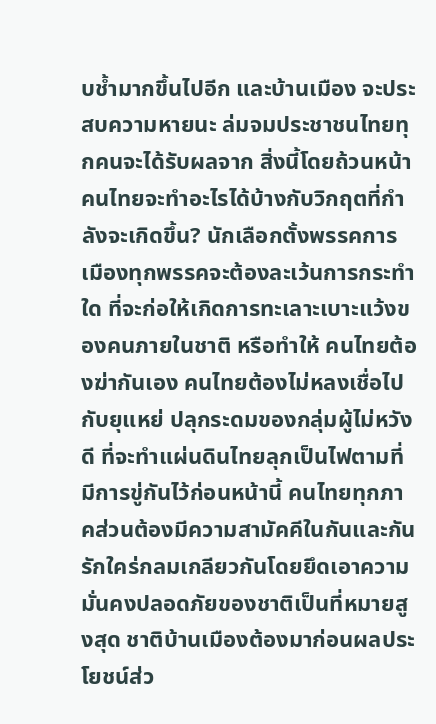บช้ำมากขึ้นไปอีก และบ้านเมือง จะประสบความหายนะ ล่มจมประชาชนไทยทุกคนจะได้รับผลจาก สิ่งนี้โดยถ้วนหน้า
คนไทยจะทำอะไรได้บ้างกับวิกฤตที่กำลังจะเกิดขึ้น? นักเลือกตั้งพรรคการเมืองทุกพรรคจะต้องละเว้นการกระทำใด ที่จะก่อให้เกิดการทะเลาะเบาะแว้งของคนภายในชาติ หรือทำให้ คนไทยต้องฆ่ากันเอง คนไทยต้องไม่หลงเชื่อไปกับยุแหย่ ปลุกระดมของกลุ่มผู้ไม่หวังดี ที่จะทำแผ่นดินไทยลุกเป็นไฟตามที่มีการขู่กันไว้ก่อนหน้านี้ คนไทยทุกภาคส่วนต้องมีความสามัคคีในกันและกัน รักใคร่กลมเกลียวกันโดยยึดเอาความมั่นคงปลอดภัยของชาติเป็นที่หมายสูงสุด ชาติบ้านเมืองต้องมาก่อนผลประโยชน์ส่ว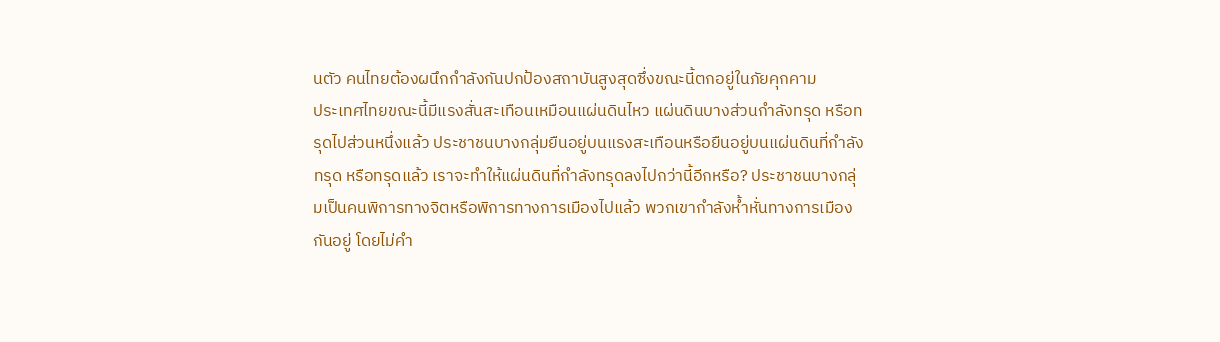นตัว คนไทยต้องผนึกกำลังกันปกป้องสถาบันสูงสุดซึ่งขณะนี้ตกอยู่ในภัยคุกคาม
ประเทศไทยขณะนี้มีแรงสั่นสะเทือนเหมือนแผ่นดินไหว แผ่นดินบางส่วนกำลังทรุด หรือทรุดไปส่วนหนึ่งแล้ว ประชาชนบางกลุ่มยืนอยู่บนแรงสะเทือนหรือยืนอยู่บนแผ่นดินที่กำลังทรุด หรือทรุดแล้ว เราจะทำให้แผ่นดินที่กำลังทรุดลงไปกว่านี้อีกหรือ? ประชาชนบางกลุ่มเป็นคนพิการทางจิตหรือพิการทางการเมืองไปแล้ว พวกเขากำลังห้ำหั่นทางการเมืองกันอยู่ โดยไม่คำ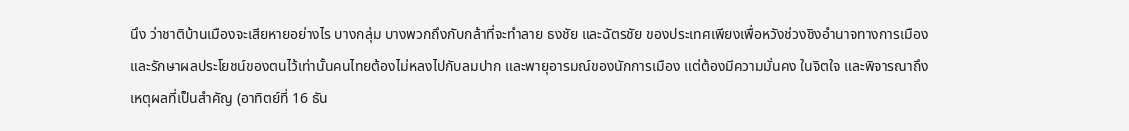นึง ว่าชาติบ้านเมืองจะเสียหายอย่างไร บางกลุ่ม บางพวกถึงกับกล้าที่จะทำลาย ธงชัย และฉัตรชัย ของประเทศเพียงเพื่อหวังช่วงชิงอำนาจทางการเมืองและรักษาผลประโยชน์ของตนไว้เท่านั้นคนไทยต้องไม่หลงไปกับลมปาก และพายุอารมณ์ของนักการเมือง แต่ต้องมีความมั่นคง ในจิตใจ และพิจารณาถึงเหตุผลที่เป็นสำคัญ (อาทิตย์ที่ 16 ธัน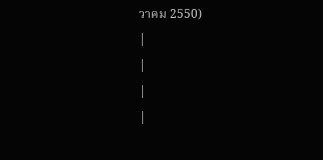วาคม 2550)
|
|
|
|